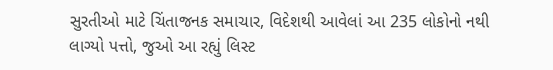સુરતીઓ માટે ચિંતાજનક સમાચાર, વિદેશથી આવેલાં આ 235 લોકોનો નથી લાગ્યો પત્તો, જુઓ આ રહ્યું લિસ્ટ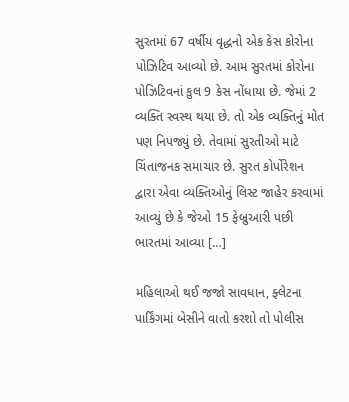સુરતમાં 67 વર્ષીય વૃદ્ધનો એક કેસ કોરોના પોઝિટિવ આવ્યો છે. આમ સુરતમાં કોરોના પોઝિટિવનાં કુલ 9 કેસ નોંધાયા છે. જેમાં 2 વ્યક્તિ સ્વસ્થ થયા છે. તો એક વ્યક્તિનું મોત પણ નિપજ્યું છે. તેવામાં સુરતીઓ માટે ચિંતાજનક સમાચાર છે. સુરત કોર્પોરેશન દ્વારા એવા વ્યક્તિઓનું લિસ્ટ જાહેર કરવામાં આવ્યું છે કે જેઓ 15 ફેબ્રુઆરી પછી ભારતમાં આવ્યા […]

મહિલાઓ થઈ જજો સાવધાન, ફ્લેટના પાર્કિંગમાં બેસીને વાતો કરશો તો પોલીસ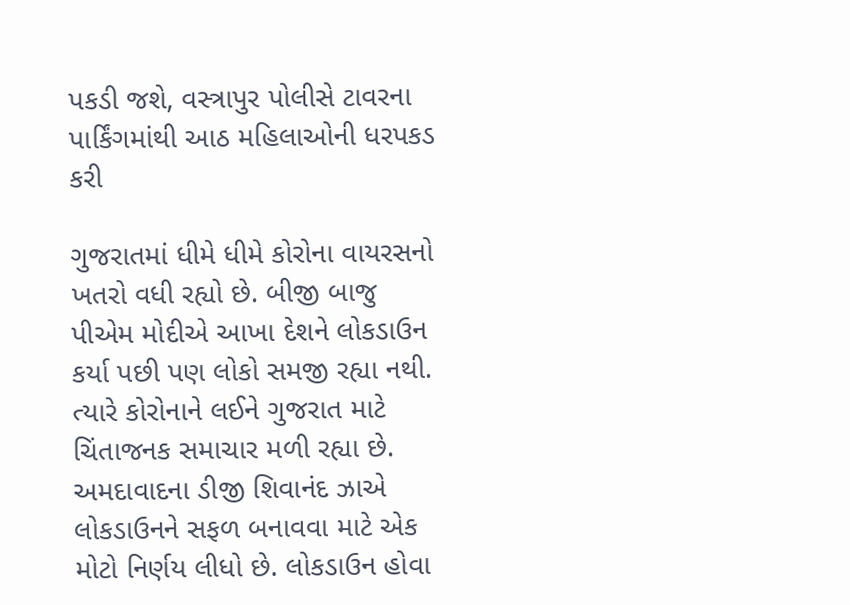પકડી જશે, વસ્ત્રાપુર પોલીસે ટાવરના પાર્કિંગમાંથી આઠ મહિલાઓની ધરપકડ કરી

ગુજરાતમાં ધીમે ધીમે કોરોના વાયરસનો ખતરો વધી રહ્યો છે. બીજી બાજુ પીએમ મોદીએ આખા દેશને લોકડાઉન કર્યા પછી પણ લોકો સમજી રહ્યા નથી. ત્યારે કોરોનાને લઈને ગુજરાત માટે ચિંતાજનક સમાચાર મળી રહ્યા છે. અમદાવાદના ડીજી શિવાનંદ ઝાએ લોકડાઉનને સફળ બનાવવા માટે એક મોટો નિર્ણય લીધો છે. લોકડાઉન હોવા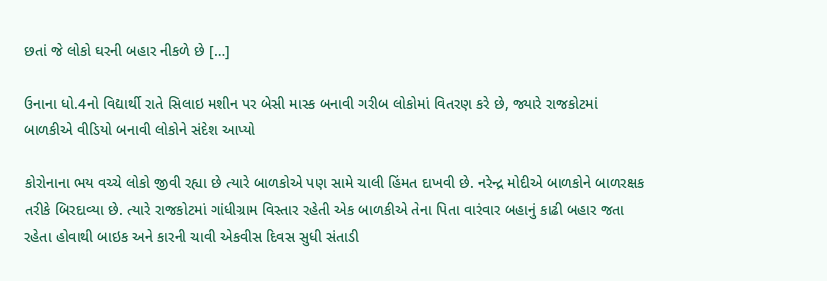છતાં જે લોકો ઘરની બહાર નીકળે છે […]

ઉનાના ધો.4નો વિદ્યાર્થી રાતે સિલાઇ મશીન પર બેસી માસ્ક બનાવી ગરીબ લોકોમાં વિતરણ કરે છે, જ્યારે રાજકોટમાં બાળકીએ વીડિયો બનાવી લોકોને સંદેશ આપ્યો

કોરોનાના ભય વચ્ચે લોકો જીવી રહ્યા છે ત્યારે બાળકોએ પણ સામે ચાલી હિંમત દાખવી છે. નરેન્દ્ર મોદીએ બાળકોને બાળરક્ષક તરીકે બિરદાવ્યા છે. ત્યારે રાજકોટમાં ગાંધીગ્રામ વિસ્તાર રહેતી એક બાળકીએ તેના પિતા વારંવાર બહાનું કાઢી બહાર જતા રહેતા હોવાથી બાઇક અને કારની ચાવી એકવીસ દિવસ સુધી સંતાડી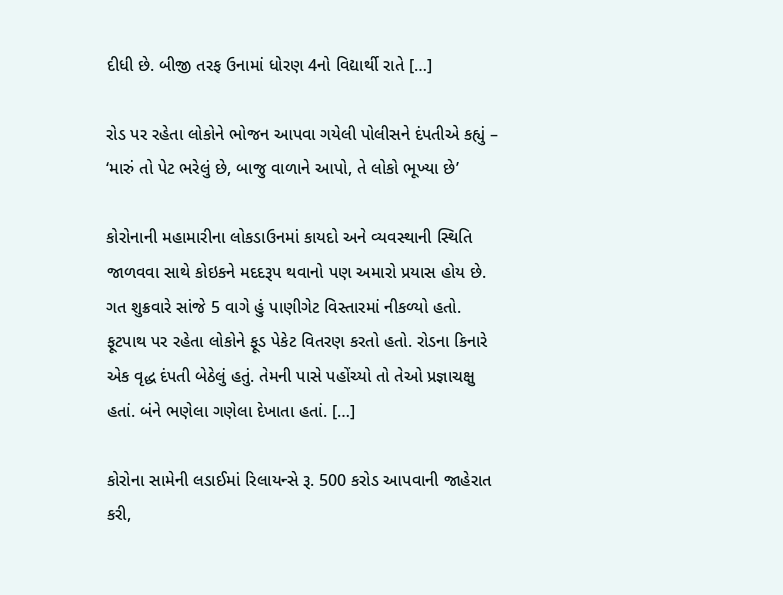દીધી છે. બીજી તરફ ઉનામાં ધોરણ 4નો વિદ્યાર્થી રાતે […]

રોડ પર રહેતા લોકોને ભોજન આપવા ગયેલી પોલીસને દંપતીએ કહ્યું – ‘મારું તો પેટ ભરેલું છે, બાજુ વાળાને આપો, તે લોકો ભૂખ્યા છે’

કોરોનાની મહામારીના લોકડાઉનમાં કાયદો અને વ્યવસ્થાની સ્થિતિ જાળવવા સાથે કોઇકને મદદરૂપ થવાનો પણ અમારો પ્રયાસ હોય છે. ગત શુક્રવારે સાંજે 5 વાગે હું પાણીગેટ વિસ્તારમાં નીકળ્યો હતો. ફૂટપાથ પર રહેતા લોકોને ફૂડ પેકેટ વિતરણ કરતો હતો. રોડના કિનારે એક વૃદ્ધ દંપતી બેઠેલું હતું. તેમની પાસે પહોંચ્યો તો તેઓ પ્રજ્ઞાચક્ષુ હતાં. બંને ભણેલા ગણેલા દેખાતા હતાં. […]

કોરોના સામેની લડાઈમાં રિલાયન્સે રૂ. 500 કરોડ આપવાની જાહેરાત કરી,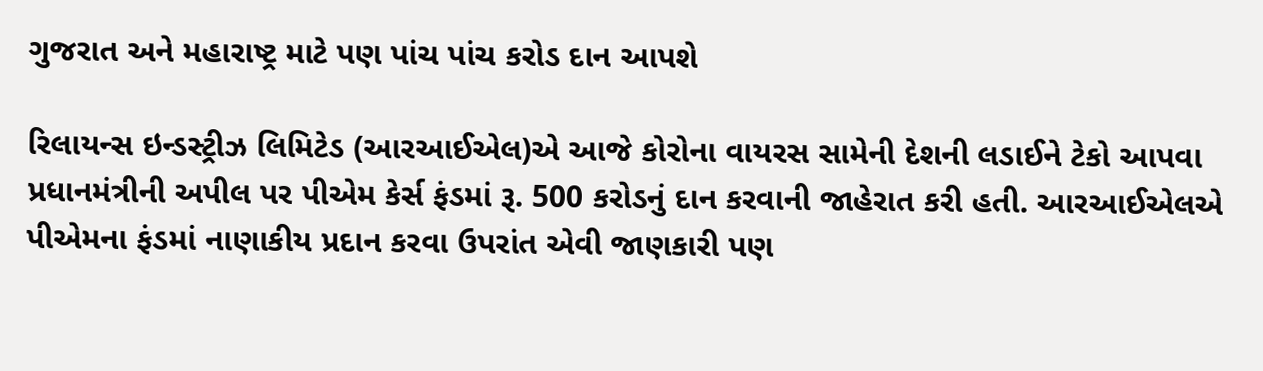ગુજરાત અને મહારાષ્ટ્ર માટે પણ પાંચ પાંચ કરોડ દાન આપશે

રિલાયન્સ ઇન્ડસ્ટ્રીઝ લિમિટેડ (આરઆઈએલ)એ આજે કોરોના વાયરસ સામેની દેશની લડાઈને ટેકો આપવા પ્રધાનમંત્રીની અપીલ પર પીએમ કેર્સ ફંડમાં રૂ. 500 કરોડનું દાન કરવાની જાહેરાત કરી હતી. આરઆઈએલએ પીએમના ફંડમાં નાણાકીય પ્રદાન કરવા ઉપરાંત એવી જાણકારી પણ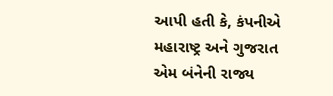આપી હતી કે, કંપનીએ મહારાષ્ટ્ર અને ગુજરાત એમ બંનેની રાજ્ય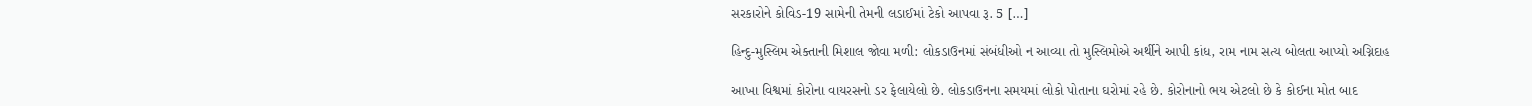સરકારોને કોવિડ-19 સામેની તેમની લડાઈમાં ટેકો આપવા રૂ. 5 […]

હિન્દુ-મુસ્લિમ એક્તાની મિશાલ જોવા મળી: લોકડાઉનમાં સંબંધીઓ ન આવ્યા તો મુસ્લિમોએ અર્થીને આપી કાંધ, રામ નામ સત્ય બોલતા આપ્યો અગ્નિદાહ

આખા વિશ્વમાં કોરોના વાયરસનો ડર ફેલાયેલો છે. લોકડાઉનના સમયમાં લોકો પોતાના ઘરોમાં રહે છે. કોરોનાનો ભય એટલો છે કે કોઈના મોત બાદ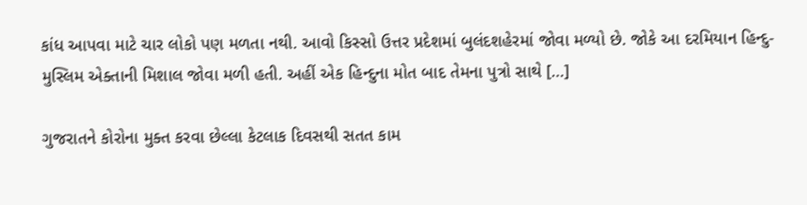કાંધ આપવા માટે ચાર લોકો પણ મળતા નથી. આવો કિસ્સો ઉત્તર પ્રદેશમાં બુલંદશહેરમાં જોવા મળ્યો છે. જોકે આ દરમિયાન હિન્દુ-મુસ્લિમ એક્તાની મિશાલ જોવા મળી હતી. અહીં એક હિન્દુના મોત બાદ તેમના પુત્રો સાથે […]

ગુજરાતને કોરોના મુક્ત કરવા છેલ્લા કેટલાક દિવસથી સતત કામ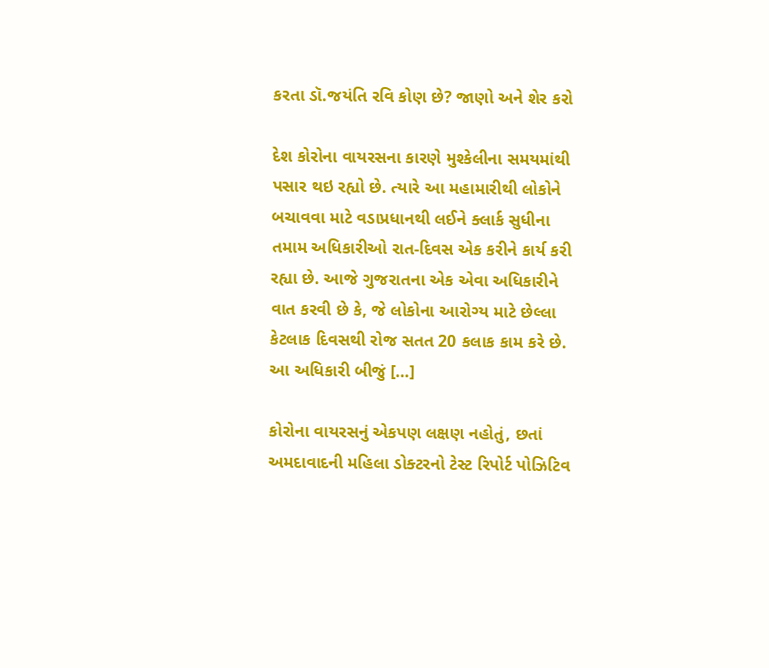કરતા ડૉ.જયંતિ રવિ કોણ છે? જાણો અને શેર કરો

દેશ કોરોના વાયરસના કારણે મુશ્કેલીના સમયમાંથી પસાર થઇ રહ્યો છે. ત્યારે આ મહામારીથી લોકોને બચાવવા માટે વડાપ્રધાનથી લઈને ક્લાર્ક સુધીના તમામ અધિકારીઓ રાત-દિવસ એક કરીને કાર્ય કરી રહ્યા છે. આજે ગુજરાતના એક એવા અધિકારીને વાત કરવી છે કે, જે લોકોના આરોગ્ય માટે છેલ્લા કેટલાક દિવસથી રોજ સતત 20 કલાક કામ કરે છે. આ અધિકારી બીજું […]

કોરોના વાયરસનું એકપણ લક્ષણ નહોતું, છતાં અમદાવાદની મહિલા ડોક્ટરનો ટેસ્ટ રિપોર્ટ પોઝિટિવ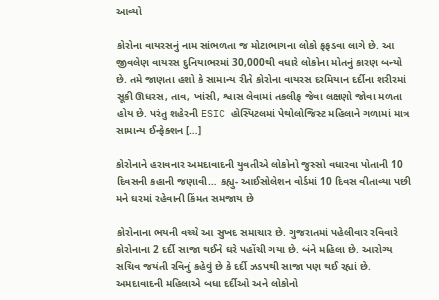આવ્યો

કોરોના વાયરસનું નામ સાંભળતા જ મોટાભાગના લોકો ફફડવા લાગે છે. આ જીવલેણ વાયરસ દુનિયાભરમાં 30,000થી વધારે લોકોના મોતનું કારણ બન્યો છે. તમે જાણતા હશો કે સામાન્ય રીતે કોરોના વાયરસ દરમિયાન દર્દીના શરીરમાં સૂકી ઊધરસ, તાવ, ખાંસી, શ્વાસ લેવામાં તકલીફ જેવા લક્ષણો જોવા મળતા હોય છે. પરંતુ શહેરની ESIC હોસ્પિટલમાં પેથોલોજિસ્ટ મહિલાને ગળામાં માત્ર સામાન્ય ઈન્ફેક્શન […]

કોરોનાને હરાવનાર અમદાવાદની યુવતીએ લોકોનો જુસ્સો વધારવા પોતાની 10 દિવસની કહાની જણાવી… કહ્યુ- આઈસોલેશન વોર્ડમાં 10 દિવસ વીતાવ્યા પછી મને ઘરમાં રહેવાની કિંમત સમજાય છે

કોરોનાના ભયની વચ્ચે આ સુખદ સમાચાર છે. ગુજરાતમાં પહેલીવાર રવિવારે કોરોનાના 2 દર્દી સાજા થઈને ઘરે પહોંચી ગયા છે. બંને મહિલા છે. આરોગ્ય સચિવ જયંતી રવિનું કહેવું છે કે દર્દી ઝડપથી સાજા પણ થઈ રહ્યાં છે. અમદાવાદની મહિલાએ બધા દર્દીઓ અને લોકોનો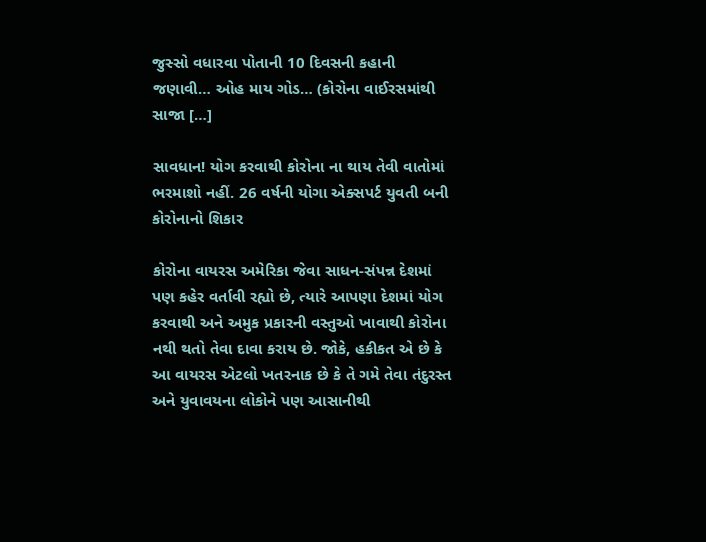જુસ્સો વધારવા પોતાની 10 દિવસની કહાની જણાવી… ઓહ માય ગોડ… (કોરોના વાઈરસમાંથી સાજા […]

સાવધાન! યોગ કરવાથી કોરોના ના થાય તેવી વાતોમાં ભરમાશો નહીં. 26 વર્ષની યોગા એક્સપર્ટ યુવતી બની કોરોનાનો શિકાર

કોરોના વાયરસ અમેરિકા જેવા સાધન-સંપન્ન દેશમાં પણ કહેર વર્તાવી રહ્યો છે, ત્યારે આપણા દેશમાં યોગ કરવાથી અને અમુક પ્રકારની વસ્તુઓ ખાવાથી કોરોના નથી થતો તેવા દાવા કરાય છે. જોકે, હકીકત એ છે કે આ વાયરસ એટલો ખતરનાક છે કે તે ગમે તેવા તંદુરસ્ત અને યુવાવયના લોકોને પણ આસાનીથી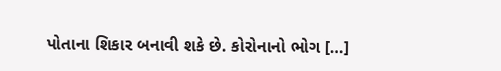પોતાના શિકાર બનાવી શકે છે. કોરોનાનો ભોગ […]